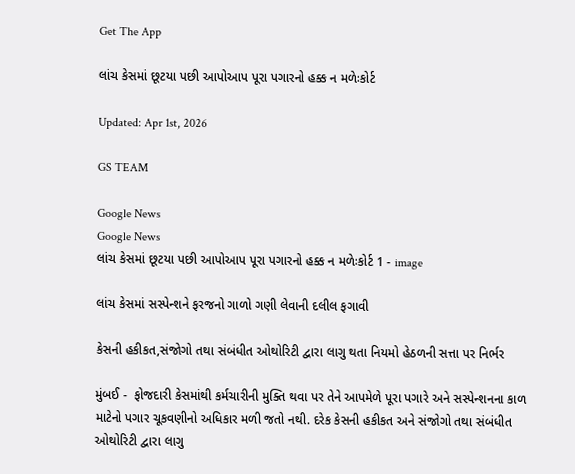Get The App

લાંચ કેસમાં છૂટયા પછી આપોઆપ પૂરા પગારનો હક્ક ન મળેઃકોર્ટ

Updated: Apr 1st, 2026

GS TEAM

Google News
Google News
લાંચ કેસમાં છૂટયા પછી આપોઆપ પૂરા પગારનો હક્ક ન મળેઃકોર્ટ 1 - image

લાંચ કેસમાં સસ્પેન્શને ફરજનો ગાળો ગણી લેવાની દલીલ ફગાવી

કેસની હકીકત,સંજોગો તથા સંબંધીત ઓથોરિટી દ્વારા લાગુ થતા નિયમો હેઠળની સત્તા પર નિર્ભર

મુંબઈ -  ફોજદારી કેસમાંથી કર્મચારીની મુક્તિ થવા પર તેને આપમેળે પૂરા પગારે અને સસ્પેન્શનના કાળ માટેનો પગાર ચૂકવણીનો અધિકાર મળી જતો નથી. દરેક કેસની હકીકત અને સંજોગો તથા સંબંધીત ઓથોરિટી દ્વારા લાગુ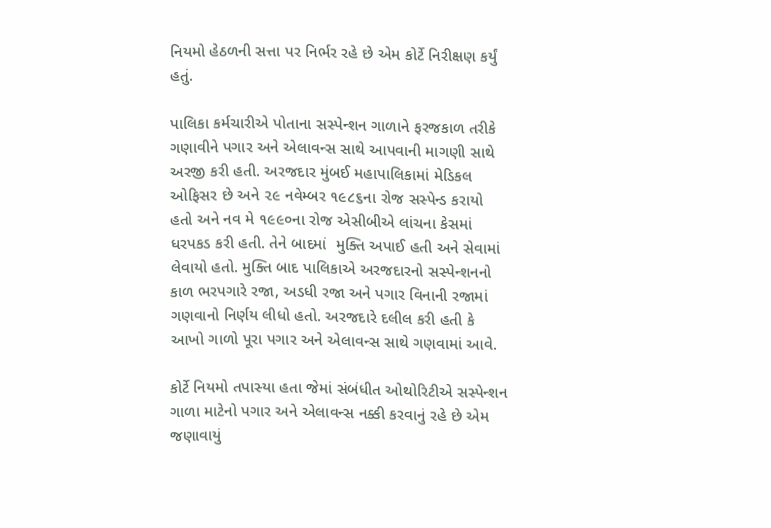નિયમો હેઠળની સત્તા પર નિર્ભર રહે છે એમ કોર્ટે નિરીક્ષણ કર્યું હતું.

પાલિકા કર્મચારીએ પોતાના સસ્પેન્શન ગાળાને ફરજકાળ તરીકે ગણાવીને પગાર અને એલાવન્સ સાથે આપવાની માગણી સાથે અરજી કરી હતી. અરજદાર મુંબઈ મહાપાલિકામાં મેડિકલ ઓફિસર છે અને ૨૯ નવેમ્બર ૧૯૮૬ના રોજ સસ્પેન્ડ કરાયો હતો અને નવ મે ૧૯૯૦ના રોજ એસીબીએ લાંચના કેસમાં ધરપકડ કરી હતી. તેને બાદમાં  મુક્તિ અપાઈ હતી અને સેવામાં લેવાયો હતો. મુક્તિ બાદ પાલિકાએ અરજદારનો સસ્પેન્શનનો કાળ ભરપગારે રજા, અડધી રજા અને પગાર વિનાની રજામાં ગણવાનો નિર્ણય લીધો હતો. અરજદારે દલીલ કરી હતી કે આખો ગાળો પૂરા પગાર અને એલાવન્સ સાથે ગણવામાં આવે.

કોર્ટે નિયમો તપાસ્યા હતા જેમાં સંબંધીત ઓથોરિટીએ સસ્પેન્શન ગાળા માટેનો પગાર અને એલાવન્સ નક્કી કરવાનું રહે છે એમ જણાવાયું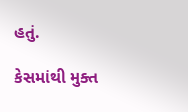હતું.

કેસમાંથી મુક્ત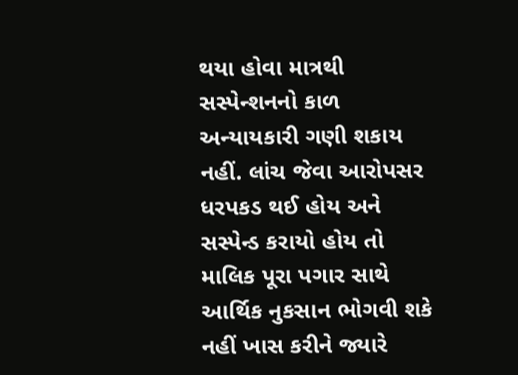થયા હોવા માત્રથી સસ્પેન્શનનો કાળ અન્યાયકારી ગણી શકાય નહીં. લાંચ જેવા આરોપસર ધરપકડ થઈ હોય અને સસ્પેન્ડ કરાયો હોય તો માલિક પૂરા પગાર સાથે આર્થિક નુકસાન ભોગવી શકે નહીં ખાસ કરીને જ્યારે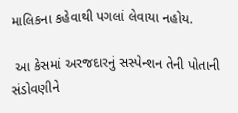માલિકના કહેવાથી પગલાં લેવાયા નહોય.

 આ કેસમાં અરજદારનું સસ્પેન્શન તેની પોતાની સંડોવણીને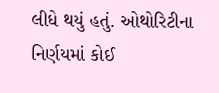લીધે થયું હતું. ઓથોરિટીના નિર્ણયમાં કોઈ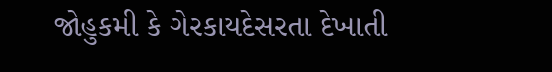જોહુકમી કે ગેરકાયદેસરતા દેખાતી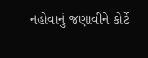નહોવાનું જણાવીને કોર્ટે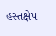હસ્તક્ષેપ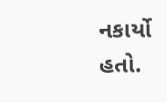નકાર્યો હતો.